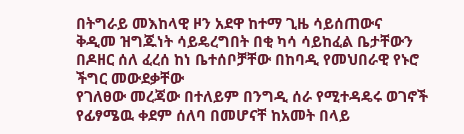በትግራይ መእከላዊ ዞን አደዋ ከተማ ጊዜ ሳይሰጠውና
ቅዲመ ዝግጁነት ሳይዴረግበት በቂ ካሳ ሳይከፈል ቤታቸውን በዶዘር ሰለ ፈረሰ ከነ ቤተሰቦቻቸው በከባዲ የመህበራዊ የኑሮ ችግር መውደቃቸው
የገለፀው መረጃው በተለይም በንግዲ ሰራ የሚተዳዴሩ ወገኖች የፊፃሜዉ ቀደም ሰለባ በመሆናቸ ከአመት በላይ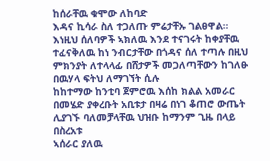ከሰራቸዉ ቁሞው ለከባድ
እዳና ኪሳራ ስለ ተጋለጡ ምሬታቸኡ ገልፀዋል።
እነዚህ ሰለባዎች ኣክለዉ እንደ ተናገሩት ከቀያቸዉ
ተፈናቅለዉ ከነ ንብርታቸው በጎዳና ሰለ ተጣሉ በዚህ ምክንያት ለተላላፊ በሸታዎች መጋለጣቸውን ከገለፁ በዉሃላ ፍትህ ለማገኘት ሲሉ
ከከተማው ከንቲባ ጀምሮዉ እሰከ ክልል አመራር በመሄድ ያቀረቡት አቢቱታ በዛሬ በነገ ቆጠሮ ውጤት ሊያገኙ ባለመቻላቸዉ ህዝቡ ከማንም ጊዜ በላይ በስረአቱ
ኣሰራር ያለዉ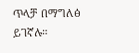ጥላቻ በማግለፅ ይገኛሉ።